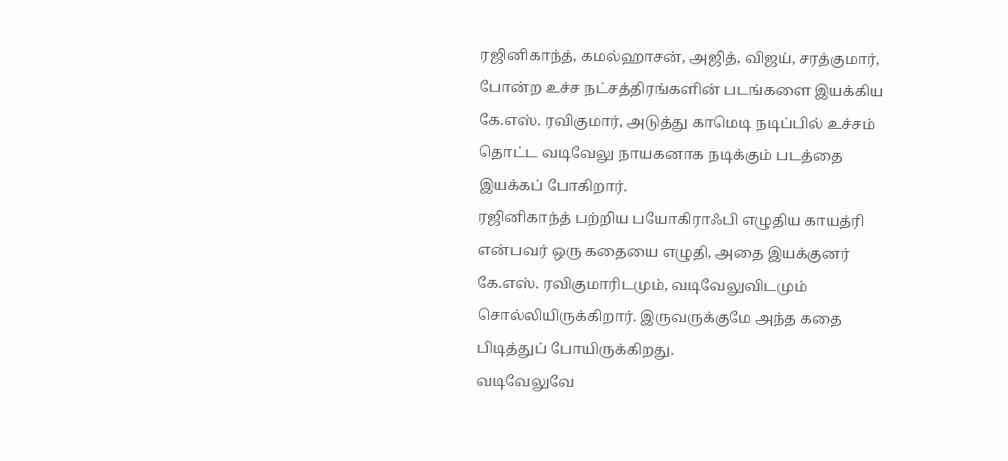ரஜினிகாந்த், கமல்ஹாசன், அஜித், விஜய், சரத்குமார், போன்ற உச்ச நட்சத்திரங்களின் படங்களை இயக்கிய கே.எஸ். ரவிகுமார், அடுத்து காமெடி நடிப்பில் உச்சம் தொட்ட வடிவேலு நாயகனாக நடிக்கும் படத்தை இயக்கப் போகிறார்.
ரஜினிகாந்த் பற்றிய பயோகிராஃபி எழுதிய காயத்ரி என்பவர் ஒரு கதையை எழுதி, அதை இயக்குனர் கே.எஸ். ரவிகுமாரிடமும், வடிவேலுவிடமும் சொல்லியிருக்கிறார். இருவருக்குமே அந்த கதை பிடித்துப் போயிருக்கிறது.
வடிவேலுவே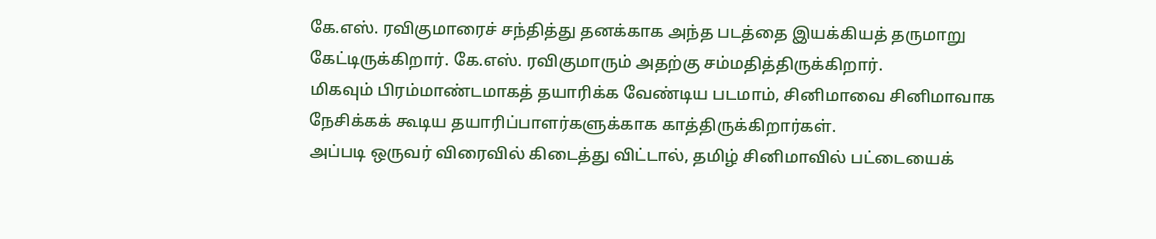கே.எஸ். ரவிகுமாரைச் சந்தித்து தனக்காக அந்த படத்தை இயக்கியத் தருமாறு கேட்டிருக்கிறார். கே.எஸ். ரவிகுமாரும் அதற்கு சம்மதித்திருக்கிறார்.
மிகவும் பிரம்மாண்டமாகத் தயாரிக்க வேண்டிய படமாம், சினிமாவை சினிமாவாக நேசிக்கக் கூடிய தயாரிப்பாளர்களுக்காக காத்திருக்கிறார்கள்.
அப்படி ஒருவர் விரைவில் கிடைத்து விட்டால், தமிழ் சினிமாவில் பட்டையைக்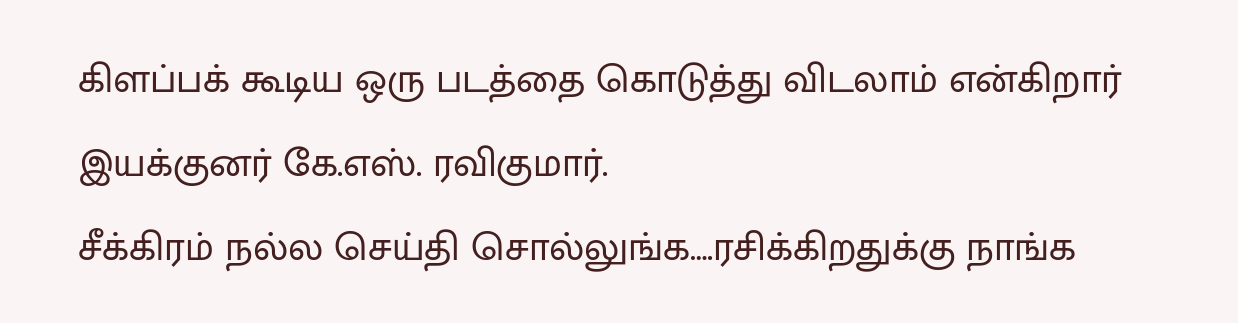கிளப்பக் கூடிய ஒரு படத்தை கொடுத்து விடலாம் என்கிறார் இயக்குனர் கே.எஸ். ரவிகுமார்.
சீக்கிரம் நல்ல செய்தி சொல்லுங்க….ரசிக்கிறதுக்கு நாங்க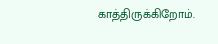காத்திருக்கிறோம்.